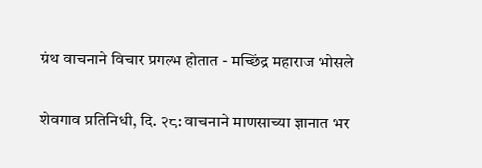ग्रंथ वाचनाने विचार प्रगल्भ होतात - मच्छिंद्र महाराज भोसले

शेवगाव प्रतिनिधी, दि. २८: वाचनाने माणसाच्या ज्ञानात भर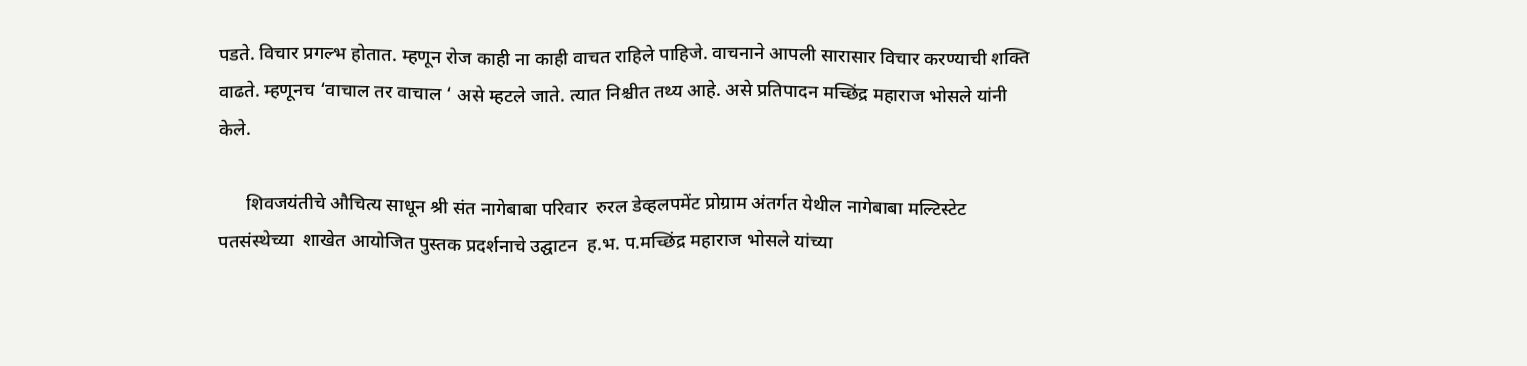पडते. विचार प्रगल्भ होतात. म्हणून रोज काही ना काही वाचत राहिले पाहिजे. वाचनाने आपली सारासार विचार करण्याची शक्ति वाढते. म्हणूनच ‘वाचाल तर वाचाल ‘ असे म्हटले जाते. त्यात निश्चीत तथ्य आहे. असे प्रतिपादन मच्छिंद्र महाराज भोसले यांनी केले.

      शिवजयंतीचे औचित्य साधून श्री संत नागेबाबा परिवार  रुरल डेव्हलपमेंट प्रोग्राम अंतर्गत येथील नागेबाबा मल्टिस्टेट पतसंस्थेच्या  शाखेत आयोजित पुस्तक प्रदर्शनाचे उद्घाटन  ह.भ. प.मच्छिंद्र महाराज भोसले यांच्या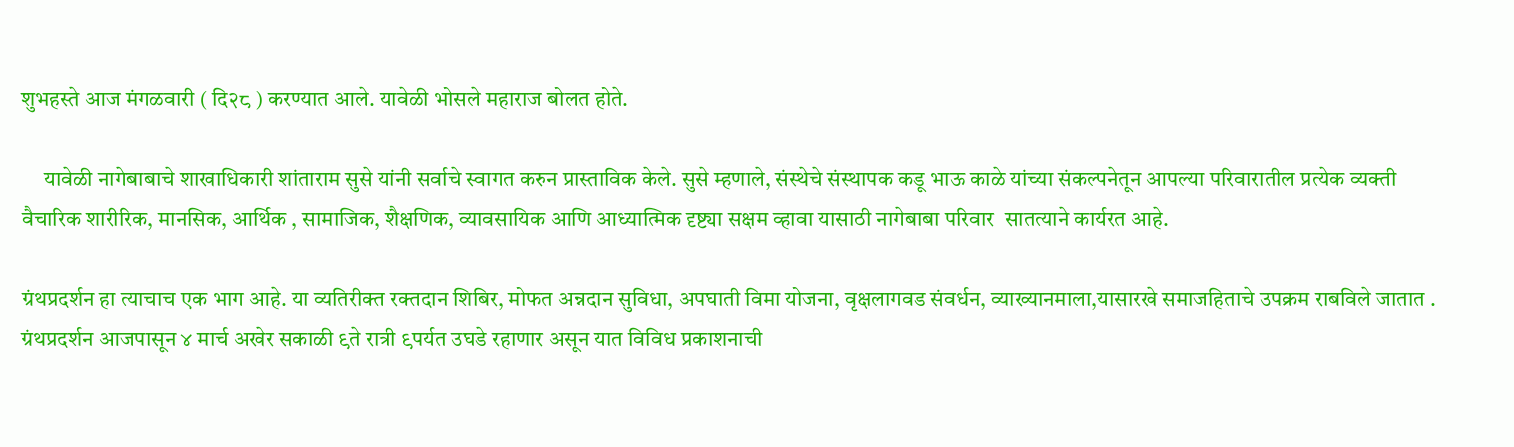शुभहस्ते आज मंगळवारी ( दि२८ ) करण्यात आले. यावेळी भोसले महाराज बोलत होते.

     यावेळी नागेबाबाचे शाखाधिकारी शांताराम सुसे यांनी सर्वाचे स्वागत करुन प्रास्ताविक केले. सुसे म्हणाले, संस्थेचे संस्थापक कडू भाऊ काळे यांच्या संकल्पनेतून आपल्या परिवारातील प्रत्येक व्यक्ती वैचारिक शारीरिक, मानसिक, आर्थिक , सामाजिक, शैक्षणिक, व्यावसायिक आणि आध्यात्मिक दृष्ट्या सक्षम व्हावा यासाठी नागेबाबा परिवार  सातत्याने कार्यरत आहे.

ग्रंथप्रदर्शन हा त्याचाच एक भाग आहे. या व्यतिरीक्त रक्तदान शिबिर, मोफत अन्नदान सुविधा, अपघाती विमा योजना, वृक्षलागवड संवर्धन, व्याख्यानमाला,यासारखे समाजहिताचे उपक्रम राबविले जातात . ग्रंथप्रदर्शन आजपासून ४ मार्च अखेर सकाळी ९ते रात्री ९पर्यत उघडे रहाणार असून यात विविध प्रकाशनाची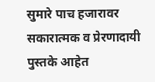सुमारे पाच हजारावर  सकारात्मक व प्रेरणादायी पुस्तके आहेत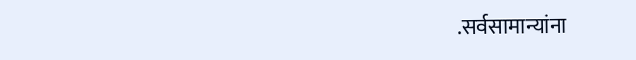.सर्वसामान्यांना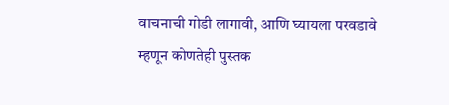वाचनाची गोडी लागावी, आणि घ्यायला परवडावे म्हणून कोणतेही पुस्तक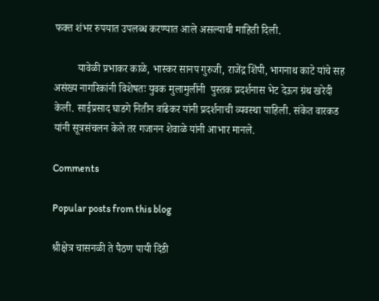फक्त शंभर रुपयात उपलब्ध करण्यात आले असल्याची माहिती दिली.

         यावेळी प्रभाकर काळे, भास्कर सानप गुरुजी, राजेंद्र शिंपी, भागनाथ काटे यांचे सह असंख्य नागरिकांनी विशेषतः युवक मुलामुलींनी  पुस्तक प्रदर्शनास भेट देऊन ग्रंथ खरेदी केली. साईप्रसाद घाडगे नितीन वांढेकर यांनी प्रदर्शनाची व्यवस्था पाहिली. संकेत वारकड यांनी सूत्रसंचलन केले तर गजानन शेवाळे यांनी आभार मानले.

Comments

Popular posts from this blog

श्रीक्षेत्र चासनळी ते पैठण पायी दिंडी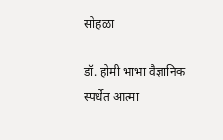सोहळा

डॉ. होमी भाभा वैज्ञानिक स्पर्धेत आत्मा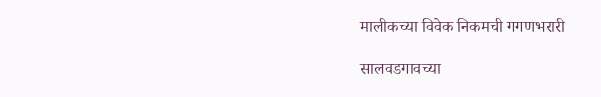मालीकच्या विवेक निकमची गगणभरारी

सालवडगावच्या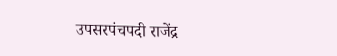उपसरपंचपदी राजेंद्र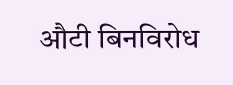औटी बिनविरोध